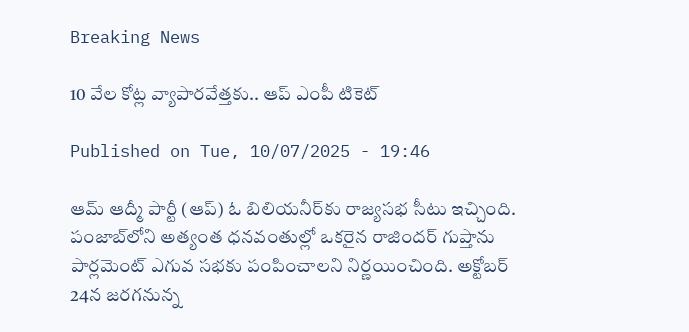Breaking News

10 వేల‌ కోట్ల వ్యాపార‌వేత్త‌కు.. ఆప్ ఎంపీ టికెట్‌

Published on Tue, 10/07/2025 - 19:46

ఆమ్ ఆద్మీ పార్టీ (ఆప్‌) ఓ బిలియ‌నీర్‌కు రాజ్య‌స‌భ సీటు ఇచ్చింది. పంజాబ్‌లోని అత్యంత ధనవంతుల్లో ఒకరైన రాజిందర్ గుప్తాను పార్ల‌మెంట్ ఎగువ స‌భ‌కు పంపించాల‌ని నిర్ణ‌యించింది. అక్టోబర్ 24న జరగనున్న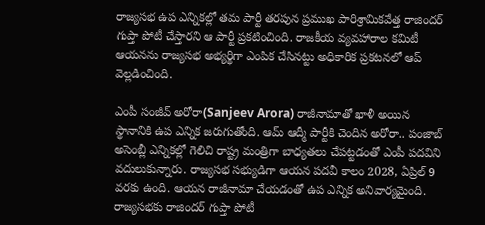రాజ్యసభ ఉప ఎన్నికల్లో త‌మ పార్టీ త‌ర‌పున ప్రముఖ పారిశ్రామికవేత్త రాజిందర్ గుప్తా పోటీ చేస్తార‌ని ఆ పార్టీ ప్ర‌క‌టించింది. రాజకీయ వ్యవహారాల కమిటీ ఆయ‌న‌ను రాజ్య‌స‌భ అభ్య‌ర్థిగా ఎంపిక చేసిన‌ట్టు అధికారిక ప్ర‌క‌ట‌న‌లో ఆప్ వెల్ల‌డించింది.

ఎంపీ సంజీవ్ అరోరా(Sanjeev Arora) రాజీనామాతో ఖాళీ అయిన స్థానానికి ఉప ఎన్నిక జ‌రుగుతోంది. ఆమ్ ఆద్మీ పార్టీకి చెందిన అరోరా.. పంజాబ్ అసెంబ్లీ ఎన్నిక‌ల్లో గెలిచి రాష్ట్ర మంత్రిగా బాధ్య‌త‌లు చేప‌ట్ట‌డంతో ఎంపీ ప‌ద‌విని వ‌దులుకున్నారు. రాజ్య‌స‌భ స‌భ్యుడిగా ఆయ‌న ప‌ద‌వీ కాలం 2028, ఏప్రిల్ 9 వ‌ర‌కు ఉంది. ఆయ‌న రాజీనామా చేయ‌డంతో ఉప ఎన్నిక అనివార్య‌మైంది. రాజ్య‌స‌భ‌కు రాజిందర్ గుప్తా పోటీ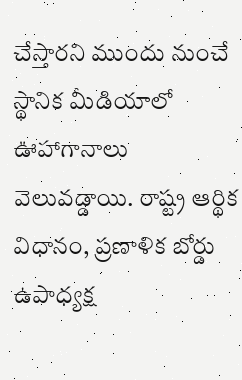చేస్తార‌ని ముందు నుంచే స్థానిక మీడియాలో ఊహాగానాలు వెలువ‌డ్డాయి. రాష్ట్ర ఆర్థిక విధానం, ప్రణాళిక బోర్డు ఉపాధ్యక్ష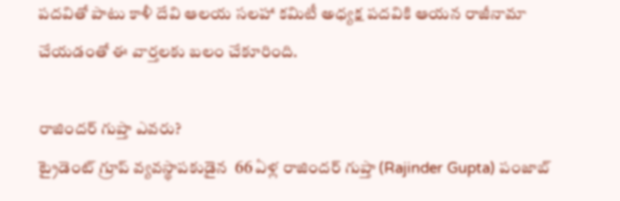పదవితో పాటు కాళీ దేవి ఆలయ సలహా కమిటీ అధ్యక్ష పదవికి ఆయ‌న‌ రాజీనామా చేయ‌డంతో ఈ వార్త‌లకు బ‌లం చేకూరింది.

రాజిందర్ గుప్తా ఎవరు?
ట్రైడెంట్ గ్రూప్ వ్య‌వ‌స్థాప‌కుడైన‌  66 ఏళ్ల రాజిందర్ గుప్తా (Rajinder Gupta) పంజాబ్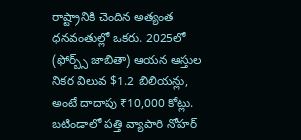రాష్ట్రానికి చెందిన‌ అత్యంత ధనవంతుల్లో ఒకరు. 2025లో (ఫోర్బ్స్ జాబితా) ఆయ‌న ఆస్తుల‌ నికర విలువ $1.2 బిలియన్లు, అంటే దాదాపు ₹10,000 కోట్లు. బటిండాలో పత్తి వ్యాపారి నోహర్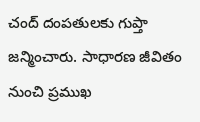చంద్ దంపతులకు గుప్తా జన్మించారు. సాధార‌ణ జీవితం నుంచి ప్ర‌ముఖ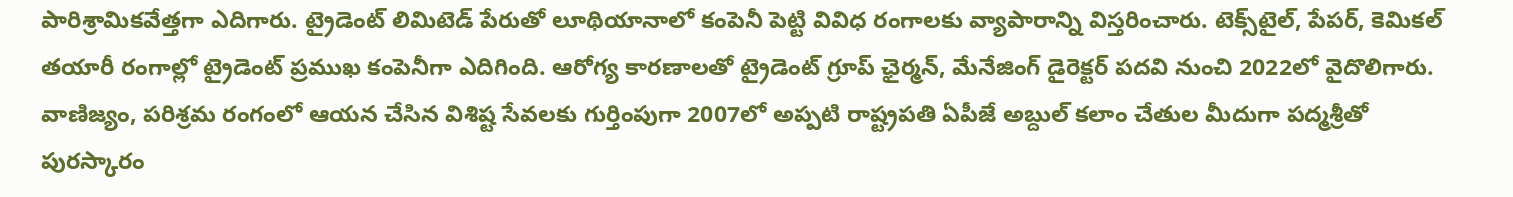పారిశ్రామిక‌వేత్త‌గా ఎదిగారు. ట్రైడెంట్ లిమిటెడ్ పేరుతో లూథియానాలో కంపెనీ పెట్టి వివిధ రంగాల‌కు వ్యాపారాన్ని విస్త‌రించారు. టెక్స్‌టైల్‌, పేప‌ర్‌, కెమిక‌ల్ త‌యారీ రంగాల్లో ట్రైడెంట్ ప్ర‌ముఖ కంపెనీగా ఎదిగింది. ఆరోగ్య కారణాలతో ట్రైడెంట్ గ్రూప్ ఛైర్మన్, మేనేజింగ్ డైరెక్టర్ పదవి నుంచి 2022లో వైదొలిగారు. వాణిజ్యం, పరిశ్రమ రంగంలో ఆయన చేసిన విశిష్ట సేవలకు గుర్తింపుగా 2007లో అప్పటి రాష్ట్రపతి ఏపీజే అబ్దుల్ కలాం చేతుల మీదుగా పద్మశ్రీతో పుర‌స్కారం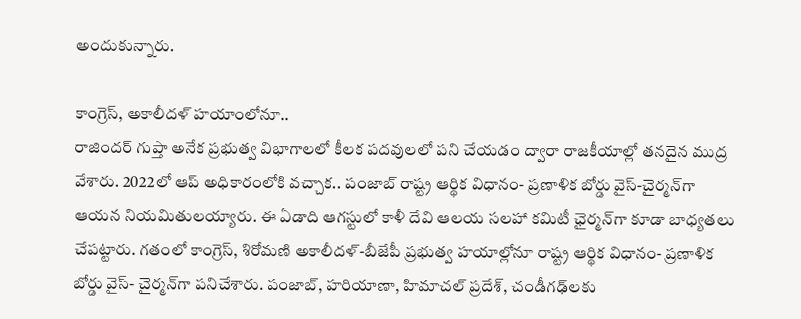అందుకున్నారు.

కాంగ్రెస్, అకాలీద‌ళ్ హ‌యాంలోనూ..
రాజిందర్ గుప్తా అనేక ప్రభుత్వ విభాగాలలో కీలక పదవులలో పని చేయడం ద్వారా రాజకీయాల్లో తనదైన ముద్ర వేశారు. 2022లో ఆప్‌ అధికారంలోకి వచ్చాక‌.. పంజాబ్ రాష్ట్ర ఆర్థిక విధానం- ప్రణాళిక బోర్డు వైస్-చైర్మన్‌గా ఆయ‌న‌ నియమితులయ్యారు. ఈ ఏడాది ఆగస్టులో కాళీ దేవి ఆల‌య‌ సలహా కమిటీ ఛైర్మన్‌గా కూడా బాధ్యతలు చేప‌ట్టారు. గతంలో కాంగ్రెస్, శిరోమణి అకాలీదళ్-బీజేపీ ప్ర‌భుత్వ హ‌యాల్లోనూ రాష్ట్ర ఆర్థిక విధానం- ప్రణాళిక బోర్డు వైస్- చైర్మన్‌గా ప‌నిచేశారు. పంజాబ్, హరియాణా, హిమాచల్ ప్రదేశ్, చండీగఢ్‌లకు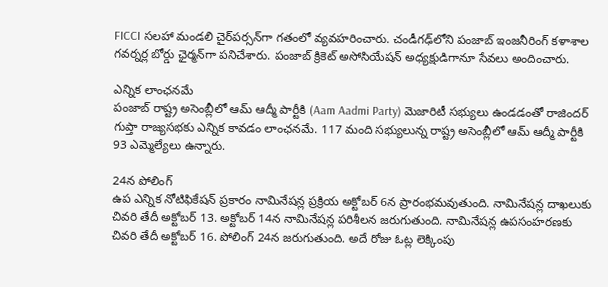FICCI సలహా మండలి చైర్‌పర్సన్‌గా గ‌తంలో వ్య‌వ‌హ‌రించారు. చండీగఢ్‌లోని పంజాబ్ ఇంజనీరింగ్ కళాశాల గవర్నర్ల బోర్డు ఛైర్మన్‌గా పనిచేశారు. పంజాబ్ క్రికెట్ అసోసియేషన్ అధ్యక్షుడిగానూ సేవలు అందించారు.

ఎన్నిక లాంఛ‌న‌మే
పంజాబ్ రాష్ట్ర అసెంబ్లీలో ఆమ్ ఆద్మీ పార్టీకి (Aam Aadmi Party) మెజారిటీ స‌భ్యులు ఉండ‌డంతో రాజిందర్ గుప్తా రాజ్య‌స‌భ‌కు ఎన్నిక కావ‌డం లాంఛ‌న‌మే. 117 మంది సభ్యులున్న రాష్ట్ర అసెంబ్లీలో ఆమ్ ఆద్మీ పార్టీకి 93 ఎమ్మెల్యేలు ఉన్నారు.

24న పోలింగ్
ఉప ఎన్నిక నోటిఫికేషన్ ప్రకారం నామినేషన్ల ప్రక్రియ అక్టోబర్ 6న ప్రారంభమవుతుంది. నామినేషన్ల దాఖలుకు చివరి తేదీ అక్టోబర్ 13. అక్టోబర్ 14న నామినేషన్ల పరిశీలన జరుగుతుంది. నామినేషన్ల ఉపసంహరణకు చివరి తేదీ అక్టోబర్ 16. పోలింగ్ 24న జ‌రుగుతుంది. అదే రోజు ఓట్ల లెక్కింపు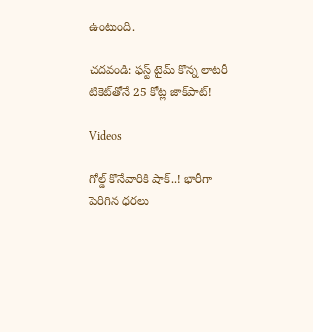ఉంటుంది.

చ‌ద‌వండి: ఫ‌స్ట్ టైమ్ కొన్న లాట‌రీ టికెట్‌తోనే 25 కోట్ల జాక్‌పాట్‌!

Videos

గోల్డ్ కొనేవారికి షాక్..! భారీగా పెరిగిన ధరలు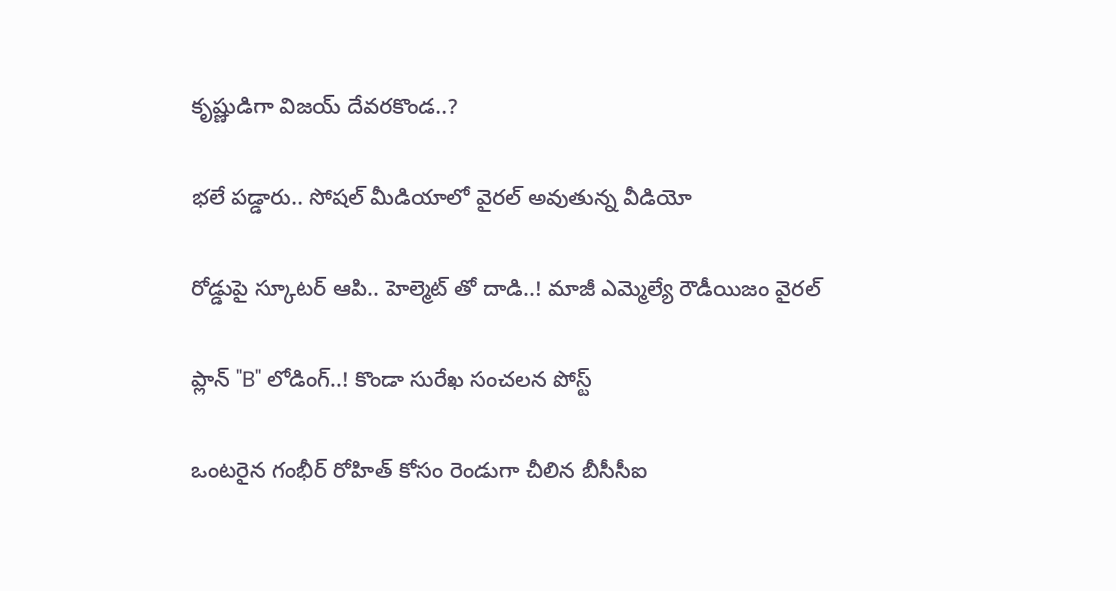కృష్ణుడిగా విజయ్ దేవరకొండ..?

భలే పడ్డారు.. సోషల్ మీడియాలో వైరల్ అవుతున్న వీడియో

రోడ్డుపై స్కూటర్ ఆపి.. హెల్మెట్ తో దాడి..! మాజీ ఎమ్మెల్యే రౌడీయిజం వైరల్

ప్లాన్ "B" లోడింగ్..! కొండా సురేఖ సంచలన పోస్ట్

ఒంటరైన గంభీర్ రోహిత్ కోసం రెండుగా చీలిన బీసీసీఐ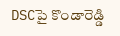DSCపై కొండారెడ్డి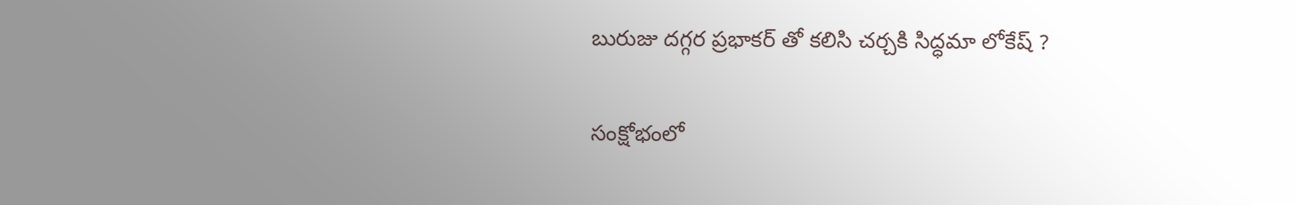బురుజు దగ్గర ప్రభాకర్ తో కలిసి చర్చకి సిద్ధమా లోకేష్ ?

సంక్షోభంలో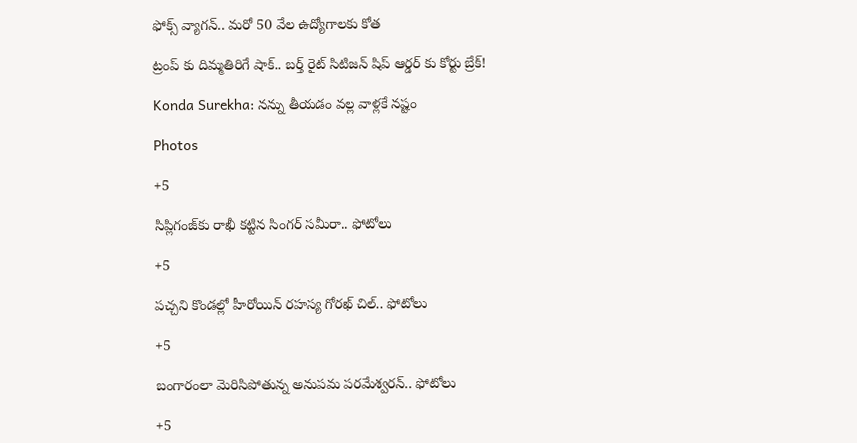ఫోక్స్ వ్యాగన్.. మరో 50 వేల ఉద్యోగాలకు కోత

ట్రంప్ కు దిమ్మతిరిగే షాక్.. బర్త్ రైట్ సిటిజన్ షిప్ ఆర్డర్ కు కోర్టు బ్రేక్!

Konda Surekha: నన్ను తీయడం వల్ల వాళ్లకే నష్టం

Photos

+5

సిప్లిగంజ్‌కు రాఖీ కట్టిన సింగర్ సమీరా.. ఫోటోలు

+5

పచ్చని కొండల్లో హీరోయిన్ రహస్య గోరఖ్ చిల్.. ఫోటోలు

+5

బంగారంలా మెరిసిపోతున్న అనుపమ పరమేశ్వరన్.. ఫోటోలు

+5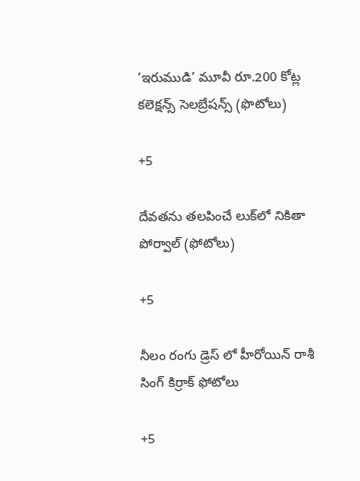‘ఇరుముడి’ మూవీ రూ.200 కోట్ల కలెక్షన్స్ సెలబ్రేషన్స్ (ఫొటోలు)

+5

దేవతను తలపించే లుక్‌లో నికితా పోర్వాల్‌ (ఫోటోలు)

+5

నీలం రంగు డ్రెస్ లో హీరోయిన్ రాశీ సింగ్ కిర్రాక్ ఫోటోలు

+5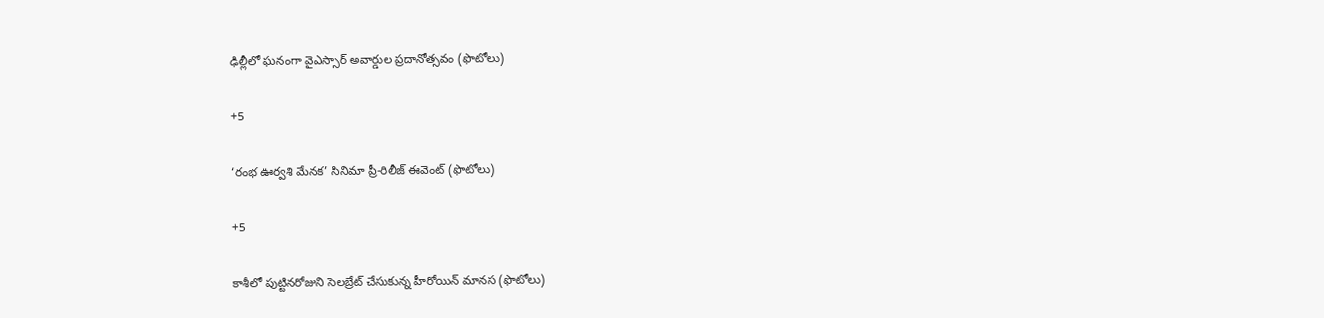ఢిల్లీలో ఘనంగా వైఎస్సార్‌ అవార్డుల ప్రదానోత్సవం (ఫొటోలు)

+5

‘రంభ ఊర్వశి మేనక’ సినిమా ప్రీ-రిలీజ్ ఈవెంట్‌ (ఫొటోలు)

+5

కాశీలో పుట్టినరోజుని సెలబ్రేట్ చేసుకున్న హీరోయిన్ మానస (ఫొటోలు)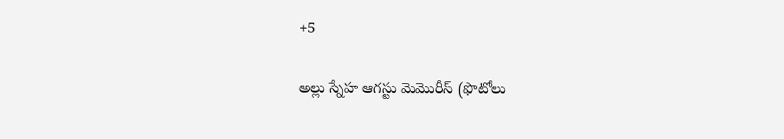+5

అల్లు స్నేహ ఆగస్టు మెమొరీస్ (ఫొటోలు